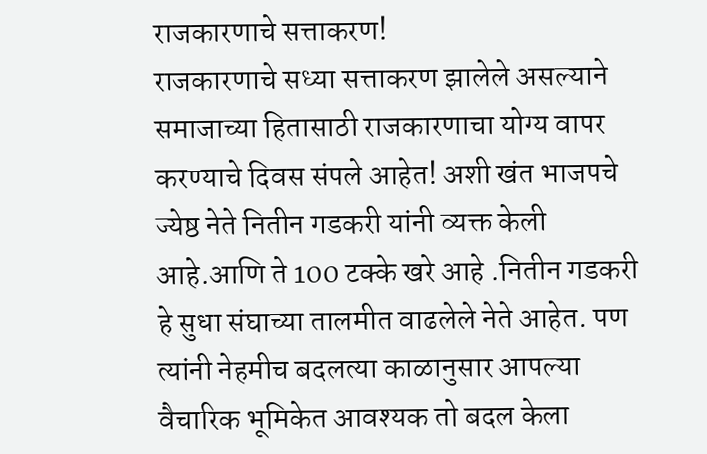राजकारणाचे सत्ताकरण!
राजकारणाचे सध्या सत्ताकरण झालेले असल्याने समाजाच्या हितासाठी राजकारणाचा योग्य वापर करण्याचे दिवस संपले आहेत! अशी खंत भाजपचे ज्येष्ठ नेते नितीन गडकरी यांनी व्यक्त केली आहे.आणि ते 100 टक्के खरे आहे .नितीन गडकरी हे सुधा संघाच्या तालमीत वाढलेले नेते आहेत. पण त्यांनी नेहमीच बदलत्या काळानुसार आपल्या वैचारिक भूमिकेत आवश्यक तो बदल केला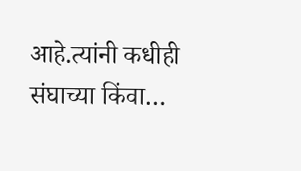आहे.त्यांनी कधीही संघाच्या किंवा…